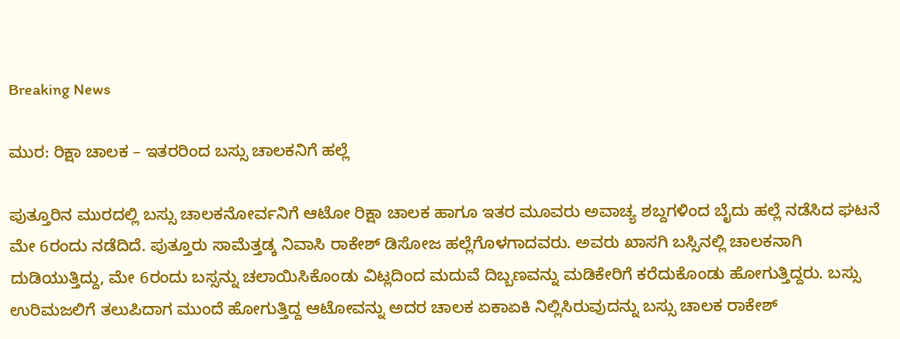Breaking News

ಮುರ: ರಿಕ್ಷಾ ಚಾಲಕ – ಇತರರಿಂದ ಬಸ್ಸು ಚಾಲಕನಿಗೆ ಹಲ್ಲೆ

ಪುತ್ತೂರಿನ ಮುರದಲ್ಲಿ ಬಸ್ಸು ಚಾಲಕನೋರ್ವನಿಗೆ ಆಟೋ ರಿಕ್ಷಾ ಚಾಲಕ ಹಾಗೂ ಇತರ ಮೂವರು ಅವಾಚ್ಯ ಶಬ್ದಗಳಿಂದ ಬೈದು ಹಲ್ಲೆ ನಡೆಸಿದ ಘಟನೆ ಮೇ 6ರಂದು ನಡೆದಿದೆ. ಪುತ್ತೂರು ಸಾಮೆತ್ತಡ್ಕ ನಿವಾಸಿ ರಾಕೇಶ್ ಡಿಸೋಜ ಹಲ್ಲೆಗೊಳಗಾದವರು. ಅವರು ಖಾಸಗಿ ಬಸ್ಸಿನಲ್ಲಿ ಚಾಲಕನಾಗಿ ದುಡಿಯುತ್ತಿದ್ದು, ಮೇ 6ರಂದು ಬಸ್ಸನ್ನು ಚಲಾಯಿಸಿಕೊಂಡು ವಿಟ್ಲದಿಂದ ಮದುವೆ ದಿಬ್ಬಣವನ್ನು ಮಡಿಕೇರಿಗೆ ಕರೆದುಕೊಂಡು ಹೋಗುತ್ತಿದ್ದರು. ಬಸ್ಸು ಉರಿಮಜಲಿಗೆ ತಲುಪಿದಾಗ ಮುಂದೆ ಹೋಗುತ್ತಿದ್ದ ಆಟೋವನ್ನು ಅದರ ಚಾಲಕ ಏಕಾಏಕಿ ನಿಲ್ಲಿಸಿರುವುದನ್ನು ಬಸ್ಸು ಚಾಲಕ ರಾಕೇಶ್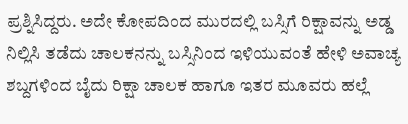ಪ್ರಶ್ನಿಸಿದ್ದರು. ಅದೇ ಕೋಪದಿಂದ ಮುರದಲ್ಲಿ ಬಸ್ಸಿಗೆ ರಿಕ್ಷಾವನ್ನು ಅಡ್ಡ ನಿಲ್ಲಿಸಿ ತಡೆದು ಚಾಲಕನನ್ನು ಬಸ್ಸಿನಿಂದ ಇಳಿಯುವಂತೆ ಹೇಳಿ ಅವಾಚ್ಯ ಶಬ್ದಗಳಿಂದ ಬೈದು ರಿಕ್ಷಾ ಚಾಲಕ ಹಾಗೂ ಇತರ ಮೂವರು ಹಲ್ಲೆ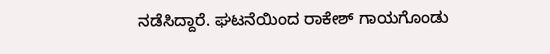ನಡೆಸಿದ್ದಾರೆ. ಘಟನೆಯಿಂದ ರಾಕೇಶ್ ಗಾಯಗೊಂಡು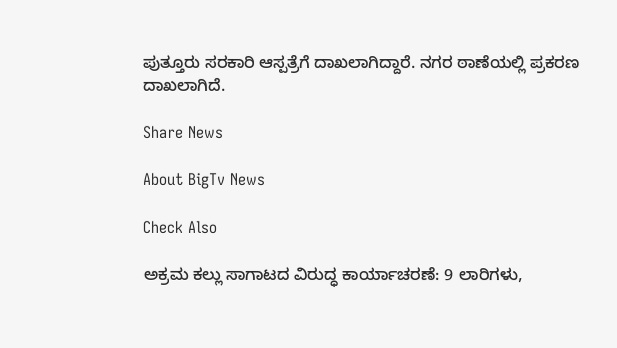ಪುತ್ತೂರು ಸರಕಾರಿ ಆಸ್ಪತ್ರೆಗೆ ದಾಖಲಾಗಿದ್ದಾರೆ. ನಗರ ಠಾಣೆಯಲ್ಲಿ ಪ್ರಕರಣ ದಾಖಲಾಗಿದೆ.

Share News

About BigTv News

Check Also

ಅಕ್ರಮ ಕಲ್ಲು ಸಾಗಾಟದ ವಿರುದ್ಧ ಕಾರ್ಯಾಚರಣೆ: 9 ಲಾರಿಗಳು,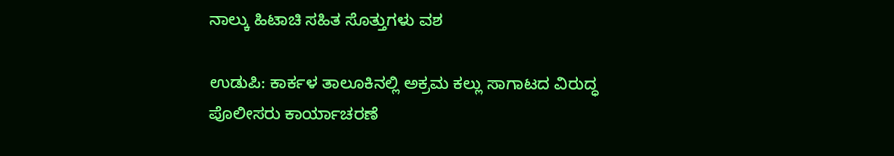ನಾಲ್ಕು ಹಿಟಾಚಿ ಸಹಿತ ಸೊತ್ತುಗಳು ವಶ

ಉಡುಪಿ: ಕಾರ್ಕಳ ತಾಲೂಕಿನಲ್ಲಿ ಅಕ್ರಮ ಕಲ್ಲು ಸಾಗಾಟದ ವಿರುದ್ಧ ಪೊಲೀಸರು ಕಾರ್ಯಾಚರಣೆ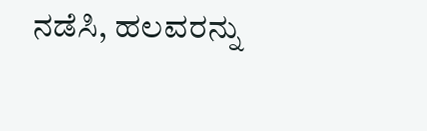ನಡೆಸಿ, ಹಲವರನ್ನು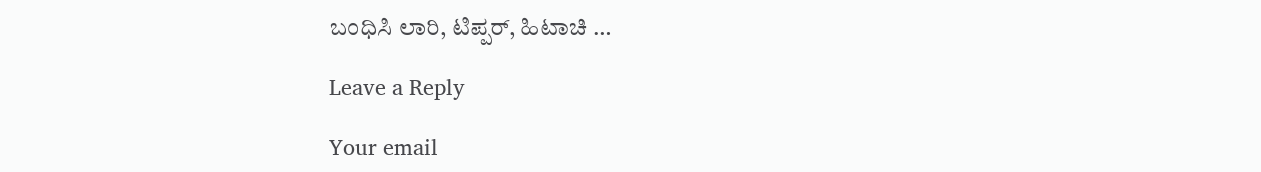ಬಂಧಿಸಿ ಲಾರಿ, ಟಿಪ್ಪರ್, ಹಿಟಾಚಿ …

Leave a Reply

Your email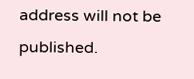address will not be published.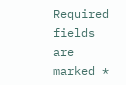Required fields are marked *